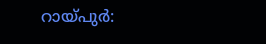റായ്പുർ: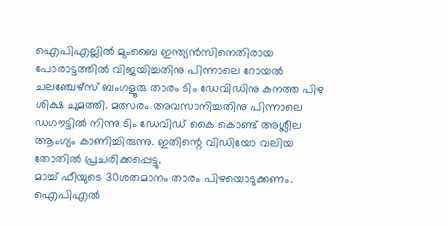ഐപിഎല്ലിൽ മുംബൈ ഇന്ത്യൻസിനെതിരായ പോരാട്ടത്തിൽ വിജയിച്ചതിനു പിന്നാലെ റോയൽ ചലഞ്ചേഴ്സ് ബംഗളൂരു താരം ടിം ഡേവിഡിനു കനത്ത പിഴ ശിക്ഷ ചുമത്തി. മത്സരം അവസാനിച്ചതിനു പിന്നാലെ ഡഗൗട്ടിൽ നിന്നു ടിം ഡേവിഡ് കൈ കൊണ്ട് അശ്ലീല ആംഗ്യം കാണിച്ചിരുന്നു. ഇതിന്റെ വിഡിയോ വലിയ തോതിൽ പ്രചരിക്കപ്പെട്ടു.
മാച്ച് ഫീയുടെ 30ശതമാനം താരം പിഴയൊടുക്കണം. ഐപിഎൽ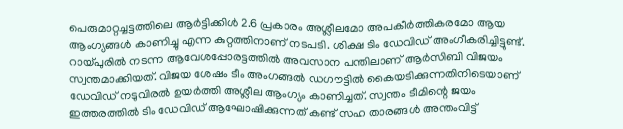പെരുമാറ്റച്ചട്ടത്തിലെ ആർട്ടിക്കിൾ 2.6 പ്രകാരം അശ്ലീലമോ അപകീർത്തികരമോ ആയ ആംഗ്യങ്ങൾ കാണിച്ചു എന്ന കുറ്റത്തിനാണ് നടപടി. ശിക്ഷ ടിം ഡേവിഡ് അംഗീകരിച്ചിട്ടുണ്ട്.
റായ്പുരിൽ നടന്ന ആവേശപ്പോരട്ടത്തിൽ അവസാന പന്തിലാണ് ആർസിബി വിജയം സ്വന്തമാക്കിയത്. വിജയ ശേഷം ടീം അംഗങ്ങൽ ഡഗൗട്ടിൽ കൈയടിക്കുന്നതിനിടെയാണ് ഡേവിഡ് നടുവിരൽ ഉയർത്തി അശ്ലീല ആംഗ്യം കാണിച്ചത്. സ്വന്തം ടീമിന്റെ ജയം ഇത്തരത്തിൽ ടിം ഡേവിഡ് ആഘോഷിക്കുന്നത് കണ്ട് സഹ താരങ്ങൾ അന്തംവിട്ട്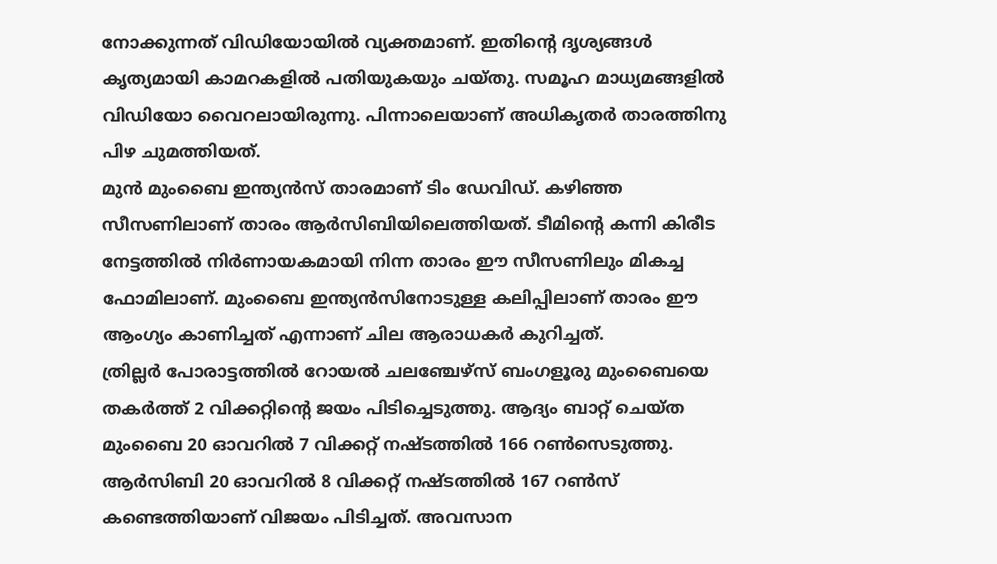നോക്കുന്നത് വിഡിയോയിൽ വ്യക്തമാണ്. ഇതിന്റെ ദൃശ്യങ്ങൾ കൃത്യമായി കാമറകളിൽ പതിയുകയും ചയ്തു. സമൂഹ മാധ്യമങ്ങളിൽ വിഡിയോ വൈറലായിരുന്നു. പിന്നാലെയാണ് അധികൃതർ താരത്തിനു പിഴ ചുമത്തിയത്.
മുൻ മുംബൈ ഇന്ത്യൻസ് താരമാണ് ടിം ഡേവിഡ്. കഴിഞ്ഞ സീസണിലാണ് താരം ആർസിബിയിലെത്തിയത്. ടീമിന്റെ കന്നി കിരീട നേട്ടത്തിൽ നിർണായകമായി നിന്ന താരം ഈ സീസണിലും മികച്ച ഫോമിലാണ്. മുംബൈ ഇന്ത്യൻസിനോടുള്ള കലിപ്പിലാണ് താരം ഈ ആംഗ്യം കാണിച്ചത് എന്നാണ് ചില ആരാധകർ കുറിച്ചത്.
ത്രില്ലർ പോരാട്ടത്തിൽ റോയൽ ചലഞ്ചേഴ്സ് ബംഗളൂരു മുംബൈയെ തകർത്ത് 2 വിക്കറ്റിന്റെ ജയം പിടിച്ചെടുത്തു. ആദ്യം ബാറ്റ് ചെയ്ത മുംബൈ 20 ഓവറിൽ 7 വിക്കറ്റ് നഷ്ടത്തിൽ 166 റൺസെടുത്തു. ആർസിബി 20 ഓവറിൽ 8 വിക്കറ്റ് നഷ്ടത്തിൽ 167 റൺസ് കണ്ടെത്തിയാണ് വിജയം പിടിച്ചത്. അവസാന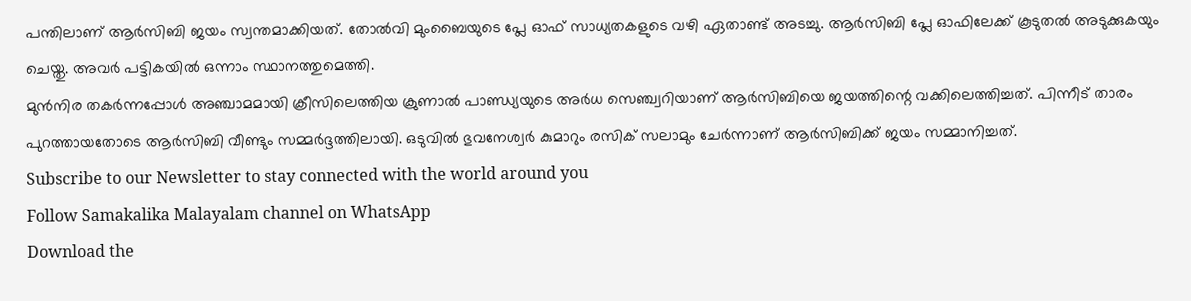പന്തിലാണ് ആർസിബി ജയം സ്വന്തമാക്കിയത്. തോൽവി മുംബൈയുടെ പ്ലേ ഓഫ് സാധ്യതകളുടെ വഴി ഏതാണ്ട് അടച്ചു. ആർസിബി പ്ലേ ഓഫിലേക്ക് കൂടുതൽ അടുക്കുകയും ചെയ്തു. അവർ പട്ടികയിൽ ഒന്നാം സ്ഥാനത്തുമെത്തി.
മുൻനിര തകർന്നപ്പോൾ അഞ്ചാമമായി ക്രീസിലെത്തിയ ക്രുണാൽ പാണ്ഡ്യയുടെ അർധ സെഞ്ച്വറിയാണ് ആർസിബിയെ ജയത്തിന്റെ വക്കിലെത്തിച്ചത്. പിന്നീട് താരം പുറത്തായതോടെ ആർസിബി വീണ്ടും സമ്മർദ്ദത്തിലായി. ഒടുവിൽ ഭുവനേശ്വർ കുമാറും രസിക് സലാമും ചേർന്നാണ് ആർസിബിക്ക് ജയം സമ്മാനിച്ചത്.
Subscribe to our Newsletter to stay connected with the world around you
Follow Samakalika Malayalam channel on WhatsApp
Download the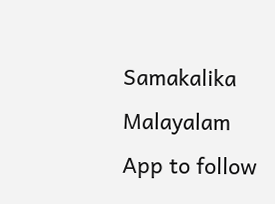Samakalika Malayalam App to follow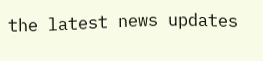the latest news updates